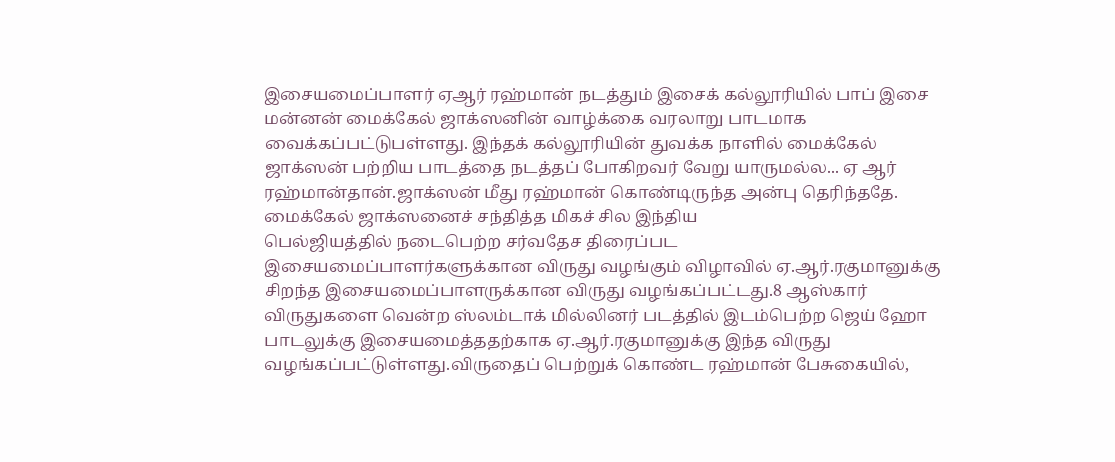இசையமைப்பாளர் ஏஆர் ரஹ்மான் நடத்தும் இசைக் கல்லூரியில் பாப் இசை மன்னன் மைக்கேல் ஜாக்ஸனின் வாழ்க்கை வரலாறு பாடமாக வைக்கப்பட்டுபள்ளது. இந்தக் கல்லூரியின் துவக்க நாளில் மைக்கேல் ஜாக்ஸன் பற்றிய பாடத்தை நடத்தப் போகிறவர் வேறு யாருமல்ல... ஏ ஆர் ரஹ்மான்தான்.ஜாக்ஸன் மீது ரஹ்மான் கொண்டிருந்த அன்பு தெரிந்ததே. மைக்கேல் ஜாக்ஸனைச் சந்தித்த மிகச் சில இந்திய
பெல்ஜியத்தில் நடைபெற்ற சர்வதேச திரைப்பட இசையமைப்பாளர்களுக்கான விருது வழங்கும் விழாவில் ஏ.ஆர்.ரகுமானுக்கு சிறந்த இசையமைப்பாளருக்கான விருது வழங்கப்பட்டது.8 ஆஸ்கார் விருதுகளை வென்ற ஸ்லம்டாக் மில்லினர் படத்தில் இடம்பெற்ற ஜெய் ஹோ பாடலுக்கு இசையமைத்ததற்காக ஏ.ஆர்.ரகுமானுக்கு இந்த விருது வழங்கப்பட்டுள்ளது.விருதைப் பெற்றுக் கொண்ட ரஹ்மான் பேசுகையில்,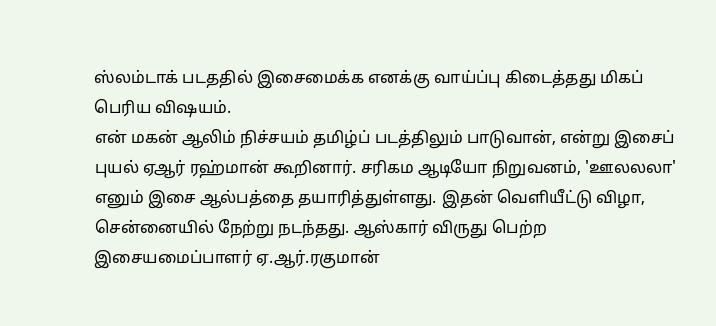ஸ்லம்டாக் படததில் இசைமைக்க எனக்கு வாய்ப்பு கிடைத்தது மிகப் பெரிய விஷயம்.
என் மகன் ஆலிம் நிச்சயம் தமிழ்ப் படத்திலும் பாடுவான், என்று இசைப் புயல் ஏஆர் ரஹ்மான் கூறினார். சரிகம ஆடியோ நிறுவனம், 'ஊலலலா' எனும் இசை ஆல்பத்தை தயாரித்துள்ளது. இதன் வெளியீட்டு விழா, சென்னையில் நேற்று நடந்தது. ஆஸ்கார் விருது பெற்ற இசையமைப்பாளர் ஏ.ஆர்.ரகுமான்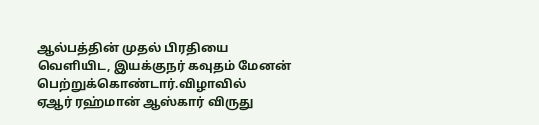ஆல்பத்தின் முதல் பிரதியை வெளியிட, இயக்குநர் கவுதம் மேனன் பெற்றுக்கொண்டார்.விழாவில்
ஏஆர் ரஹ்மான் ஆஸ்கார் விருது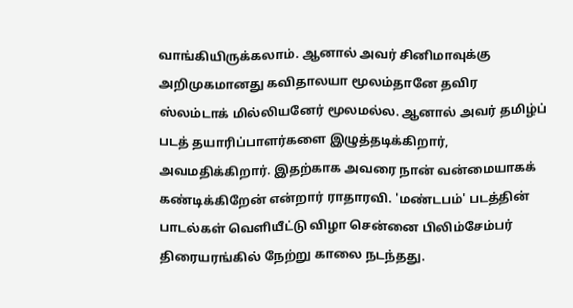வாங்கியிருக்கலாம். ஆனால் அவர் சினிமாவுக்கு அறிமுகமானது கவிதாலயா மூலம்தானே தவிர ஸ்லம்டாக் மில்லியனேர் மூலமல்ல. ஆனால் அவர் தமிழ்ப் படத் தயாரிப்பாளர்களை இழுத்தடிக்கிறார், அவமதிக்கிறார். இதற்காக அவரை நான் வன்மையாகக் கண்டிக்கிறேன் என்றார் ராதாரவி. 'மண்டபம்' படத்தின் பாடல்கள் வெளியீட்டு விழா சென்னை பிலிம்சேம்பர் திரையரங்கில் நேற்று காலை நடந்தது.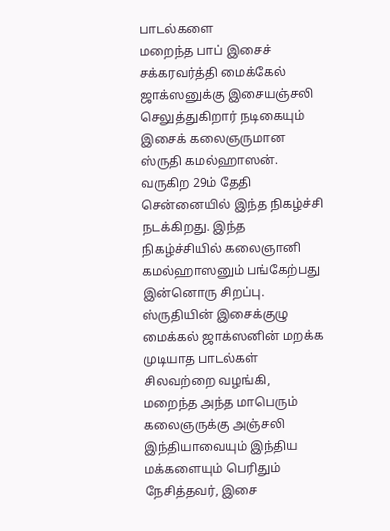பாடல்களை
மறைந்த பாப் இசைச் சக்கரவர்த்தி மைக்கேல் ஜாக்ஸனுக்கு இசையஞ்சலி செலுத்துகிறார் நடிகையும் இசைக் கலைஞருமான ஸ்ருதி கமல்ஹாஸன். வருகிற 29ம் தேதி சென்னையில் இந்த நிகழ்ச்சி நடக்கிறது. இந்த நிகழ்ச்சியில் கலைஞானி கமல்ஹாஸனும் பங்கேற்பது இன்னொரு சிறப்பு. ஸ்ருதியின் இசைக்குழு மைக்கல் ஜாக்ஸனின் மறக்க முடியாத பாடல்கள் சிலவற்றை வழங்கி, மறைந்த அந்த மாபெரும் கலைஞருக்கு அஞ்சலி
இந்தியாவையும் இந்திய மக்களையும் பெரிதும் நேசித்தவர், இசை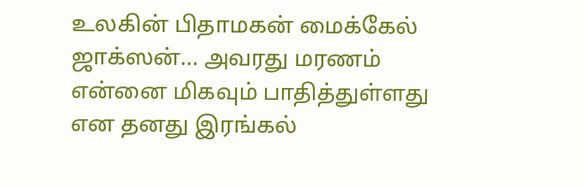உலகின் பிதாமகன் மைக்கேல் ஜாக்ஸன்... அவரது மரணம் என்னை மிகவும் பாதித்துள்ளது என தனது இரங்கல்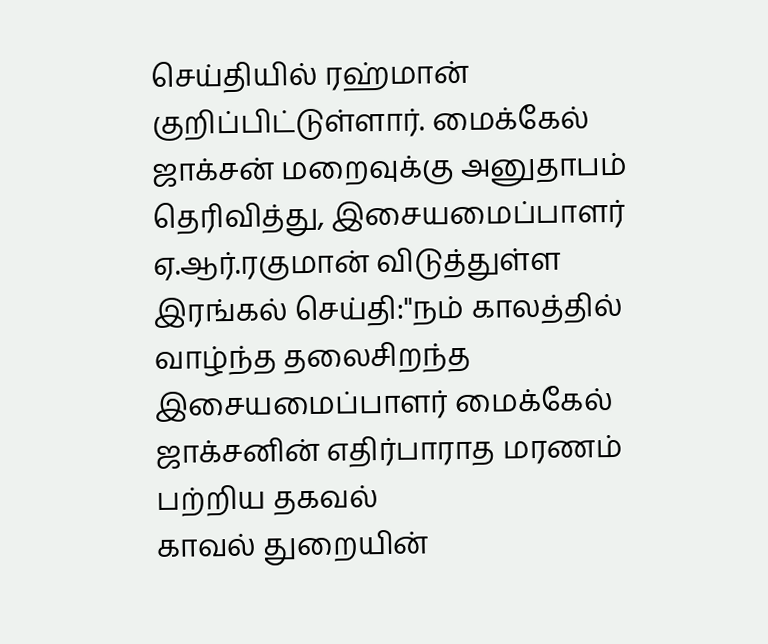செய்தியில் ரஹ்மான் குறிப்பிட்டுள்ளார். மைக்கேல் ஜாக்சன் மறைவுக்கு அனுதாபம் தெரிவித்து, இசையமைப்பாளர் ஏ.ஆர்.ரகுமான் விடுத்துள்ள இரங்கல் செய்தி:"நம் காலத்தில் வாழ்ந்த தலைசிறந்த இசையமைப்பாளர் மைக்கேல் ஜாக்சனின் எதிர்பாராத மரணம் பற்றிய தகவல்
காவல் துறையின்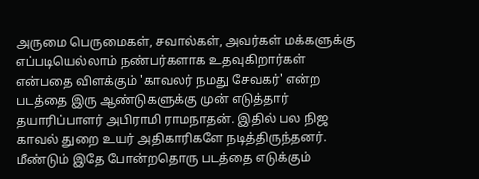அருமை பெருமைகள், சவால்கள், அவர்கள் மக்களுக்கு எப்படியெல்லாம் நண்பர்களாக உதவுகிறார்கள் என்பதை விளக்கும் 'காவலர் நமது சேவகர்' என்ற படத்தை இரு ஆண்டுகளுக்கு முன் எடுத்தார் தயாரிப்பாளர் அபிராமி ராமநாதன். இதில் பல நிஜ காவல் துறை உயர் அதிகாரிகளே நடித்திருந்தனர். மீண்டும் இதே போன்றதொரு படத்தை எடுக்கும்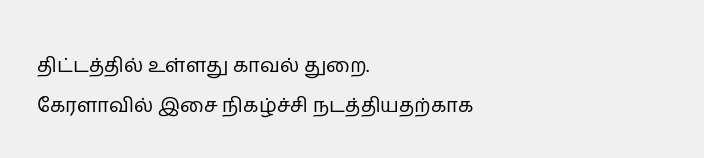திட்டத்தில் உள்ளது காவல் துறை.
கேரளாவில் இசை நிகழ்ச்சி நடத்தியதற்காக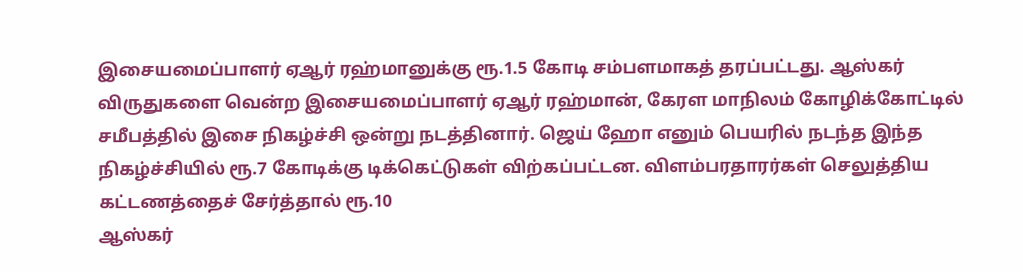இசையமைப்பாளர் ஏஆர் ரஹ்மானுக்கு ரூ.1.5 கோடி சம்பளமாகத் தரப்பட்டது. ஆஸ்கர் விருதுகளை வென்ற இசையமைப்பாளர் ஏஆர் ரஹ்மான், கேரள மாநிலம் கோழிக்கோட்டில் சமீபத்தில் இசை நிகழ்ச்சி ஒன்று நடத்தினார். ஜெய் ஹோ எனும் பெயரில் நடந்த இந்த நிகழ்ச்சியில் ரூ.7 கோடிக்கு டிக்கெட்டுகள் விற்கப்பட்டன. விளம்பரதாரர்கள் செலுத்திய கட்டணத்தைச் சேர்த்தால் ரூ.10
ஆஸ்கர்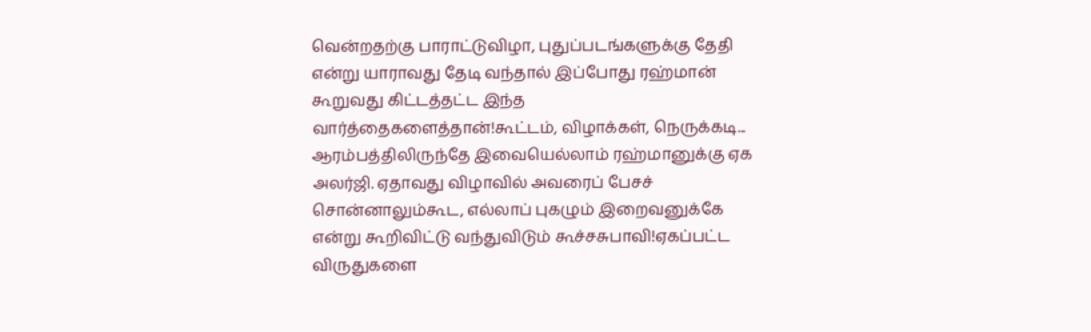வென்றதற்கு பாராட்டுவிழா, புதுப்படங்களுக்கு தேதி என்று யாராவது தேடி வந்தால் இப்போது ரஹ்மான் கூறுவது கிட்டத்தட்ட இந்த வார்த்தைகளைத்தான்!கூட்டம், விழாக்கள், நெருக்கடி... ஆரம்பத்திலிருந்தே இவையெல்லாம் ரஹ்மானுக்கு ஏக அலர்ஜி. ஏதாவது விழாவில் அவரைப் பேசச் சொன்னாலும்கூட, எல்லாப் புகழும் இறைவனுக்கே என்று கூறிவிட்டு வந்துவிடும் கூச்சசுபாவி!ஏகப்பட்ட விருதுகளை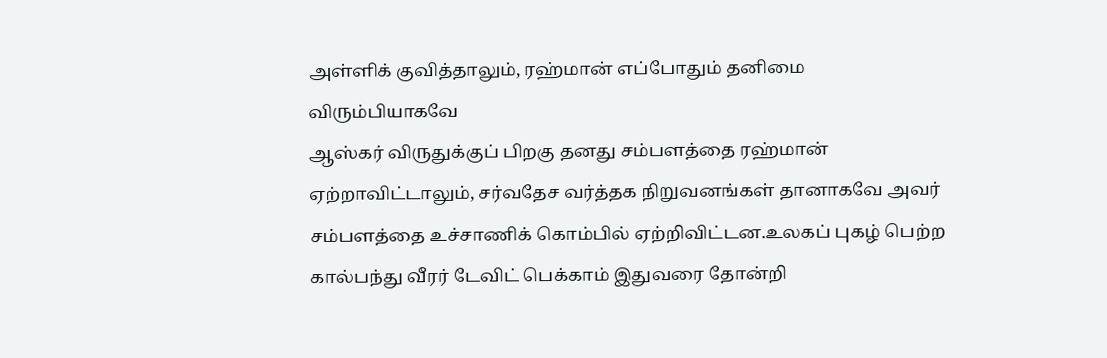அள்ளிக் குவித்தாலும், ரஹ்மான் எப்போதும் தனிமை விரும்பியாகவே
ஆஸ்கர் விருதுக்குப் பிறகு தனது சம்பளத்தை ரஹ்மான் ஏற்றாவிட்டாலும், சர்வதேச வர்த்தக நிறுவனங்கள் தானாகவே அவர் சம்பளத்தை உச்சாணிக் கொம்பில் ஏற்றிவிட்டன.உலகப் புகழ் பெற்ற கால்பந்து வீரர் டேவிட் பெக்காம் இதுவரை தோன்றி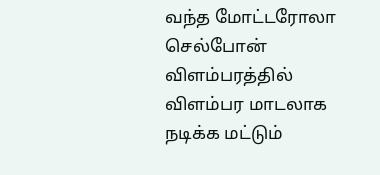வந்த மோட்டரோலா செல்போன் விளம்பரத்தில் விளம்பர மாடலாக நடிக்க மட்டும்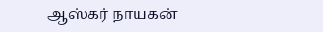ஆஸ்கர் நாயகன்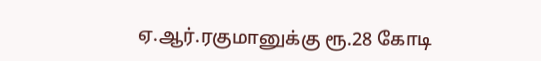ஏ.ஆர்.ரகுமானுக்கு ரூ.28 கோடி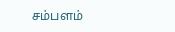சம்பளம்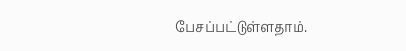பேசப்பட்டுள்ளதாம்.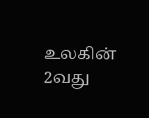உலகின் 2வது